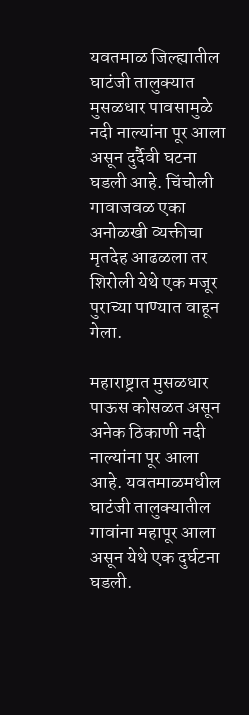यवतमाळ जिल्ह्यातील घाटंजी तालुक्यात मुसळधार पावसामुळे नदी नाल्यांना पूर आला असून दुर्दैवी घटना घडली आहे. चिंचोली गावाजवळ एका अनोळखी व्यक्तीचा मृतदेह आढळला तर शिरोली येथे एक मजूर पुराच्या पाण्यात वाहून गेला.

महाराष्ट्रात मुसळधार पाऊस कोसळत असून अनेक ठिकाणी नदी नाल्यांना पूर आला आहे. यवतमाळमधील घाटंजी तालुक्यातील गावांना महापूर आला असून येथे एक दुर्घटना घडली.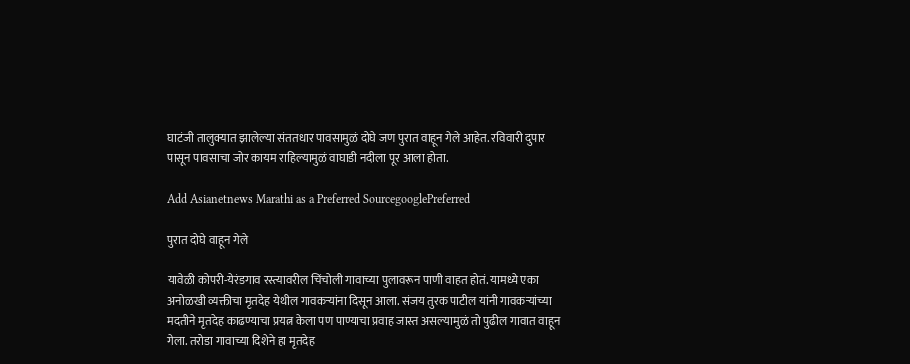घाटंजी तालुक्यात झालेल्या संततधार पावसामुळं दोघे जण पुरात वाहून गेले आहेत. रविवारी दुपार पासून पावसाचा जोर कायम राहिल्यामुळं वाघाडी नदीला पूर आला होता.

Add Asianetnews Marathi as a Preferred SourcegooglePreferred

पुरात दोघे वाहून गेले

यावेळी कोपरी-येरंडगाव रस्त्यावरील चिंचोली गावाच्या पुलावरून पाणी वाहत होतं. यामध्ये एका अनोळखी व्यक्तीचा मृतदेह येथील गावकऱ्यांना दिसून आला. संजय तुरक पाटील यांनी गावकऱ्यांच्या मदतीने मृतदेह काढण्याचा प्रयत्न केला पण पाण्याचा प्रवाह जास्त असल्यामुळं तो पुढील गावात वाहून गेला. तरोडा गावाच्या दिशेने हा मृतदेह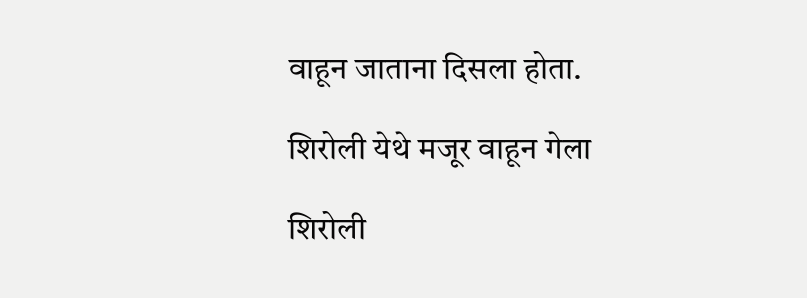वाहून जाताना दिसला होता.

शिरोली येथे मजूर वाहून गेला

शिरोली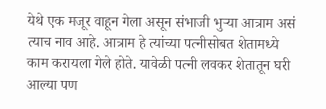येथे एक मजूर वाहून गेला असून संभाजी भुऱ्या आत्राम असं त्याच नाव आहे. आत्राम हे त्यांच्या पत्नीसोबत शेतामध्ये काम करायला गेले होते. यावेळी पत्नी लवकर शेतातून घरी आल्या पण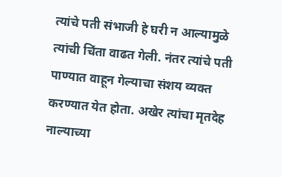त्यांचे पती संभाजी हे घरी न आल्यामुळे त्यांची चिंता वाढत गेली. नंतर त्यांचे पती पाण्यात वाहून गेल्याचा संशय व्यक्त करण्यात येत होता. अखेर त्यांचा मृतदेह नाल्याच्या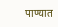पाण्यात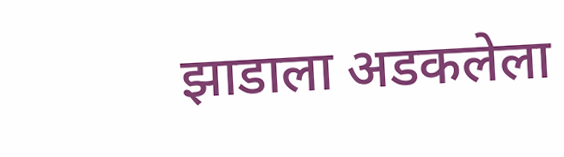झाडाला अडकलेला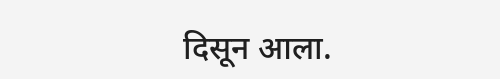दिसून आला.